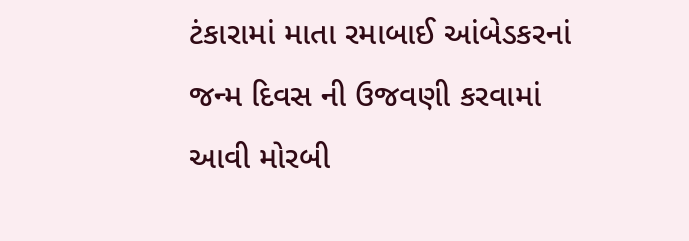ટંકારામાં માતા રમાબાઈ આંબેડકરનાં જન્મ દિવસ ની ઉજવણી કરવામાં આવી મોરબી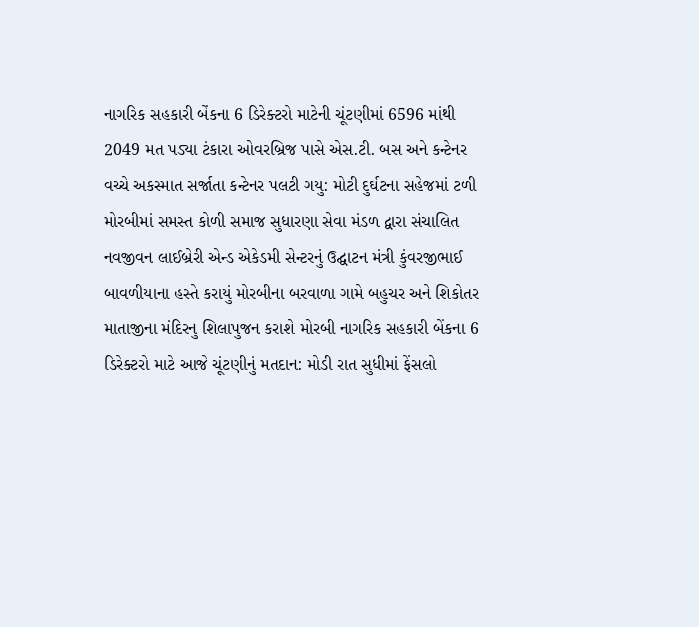નાગરિક સહકારી બેંકના 6 ડિરેક્ટરો માટેની ચૂંટણીમાં 6596 માંથી 2049 મત પડ્યા ટંકારા ઓવરબ્રિજ પાસે એસ.ટી. બસ અને કન્ટેનર વચ્ચે અકસ્માત સર્જાતા કન્ટેનર પલટી ગયુ: મોટી દુર્ઘટના સહેજમાં ટળી મોરબીમાં સમસ્ત કોળી સમાજ સુધારણા સેવા મંડળ દ્વારા સંચાલિત નવજીવન લાઈબ્રેરી એન્ડ એકેડમી સેન્ટરનું ઉદ્ઘાટન મંત્રી કુંવરજીભાઈ બાવળીયાના હસ્તે કરાયું મોરબીના બરવાળા ગામે બહુચર અને શિકોતર માતાજીના મંદિરનુ શિલાપુજન કરાશે મોરબી નાગરિક સહકારી બેંકના 6 ડિરેક્ટરો માટે આજે ચૂંટણીનું મતદાન: મોડી રાત સુધીમાં ફેંસલો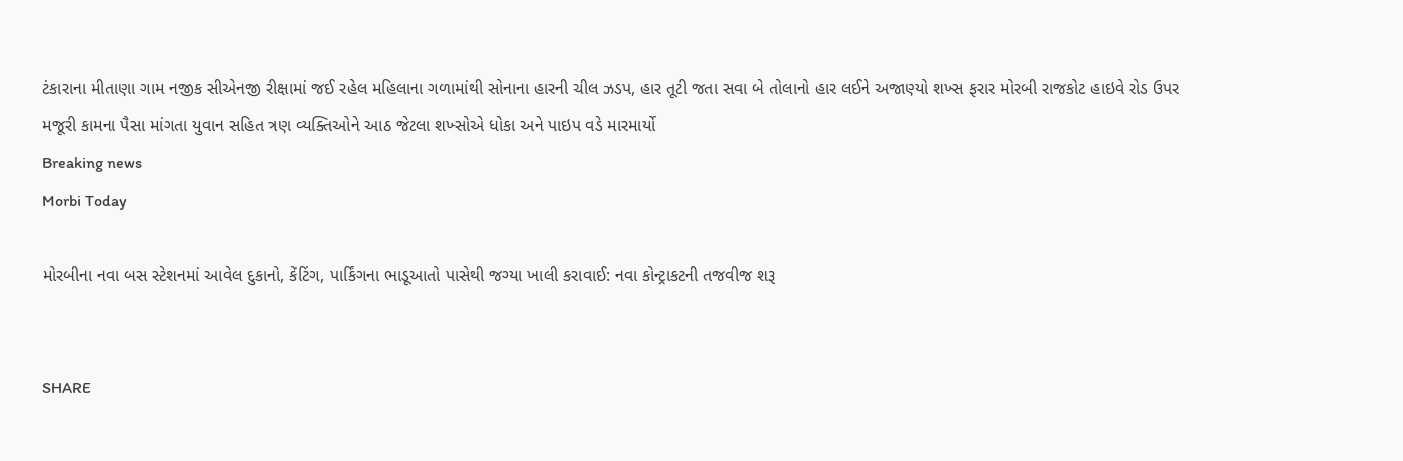ટંકારાના મીતાણા ગામ નજીક સીએનજી રીક્ષામાં જઈ રહેલ મહિલાના ગળામાંથી સોનાના હારની ચીલ ઝડપ, હાર તૂટી જતા સવા બે તોલાનો હાર લઈને અજાણ્યો શખ્સ ફરાર મોરબી રાજકોટ હાઇવે રોડ ઉપર મજૂરી કામના પૈસા માંગતા યુવાન સહિત ત્રણ વ્યક્તિઓને આઠ જેટલા શખ્સોએ ધોકા અને પાઇપ વડે મારમાર્યો
Breaking news
Morbi Today

મોરબીના નવા બસ સ્ટેશનમાં આવેલ દુકાનો, કેંટિંગ, પાર્કિંગના ભાડૂઆતો પાસેથી જગ્યા ખાલી કરાવાઈ: નવા કોન્ટ્રાકટની તજવીજ શરૂ


SHARE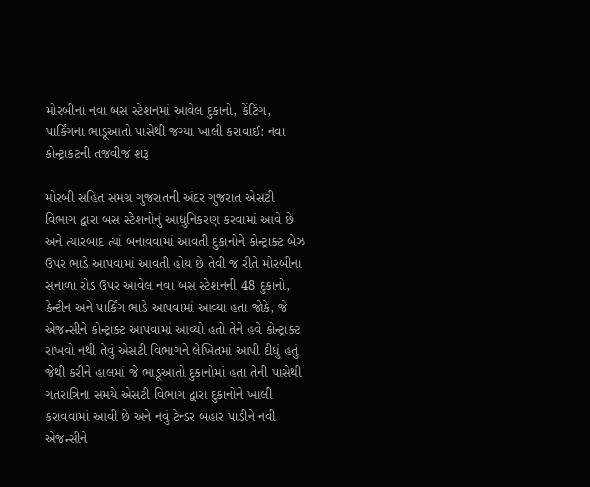મોરબીના નવા બસ સ્ટેશનમાં આવેલ દુકાનો, કેંટિંગ, પાર્કિંગના ભાડૂઆતો પાસેથી જગ્યા ખાલી કરાવાઈ: નવા કોન્ટ્રાકટની તજવીજ શરૂ

મોરબી સહિત સમગ્ર ગુજરાતની અંદર ગુજરાત એસટી વિભાગ દ્વારા બસ સ્ટેશનોનું આધુનિકરણ કરવામાં આવે છે અને ત્યારબાદ ત્યાં બનાવવામાં આવતી દુકાનોને કોન્ટ્રાક્ટ બેઝ ઉપર ભાડે આપવામાં આવતી હોય છે તેવી જ રીતે મોરબીના સનાળા રોડ ઉપર આવેલ નવા બસ સ્ટેશનની 48 દુકાનો, કેન્ટીન અને પાર્કિંગ ભાડે આપવામાં આવ્યા હતા જોકે, જે એજન્સીને કોન્ટ્રાક્ટ આપવામાં આવ્યો હતો તેને હવે કોન્ટ્રાક્ટ રાખવો નથી તેવું એસટી વિભાગને લેખિતમાં આપી દીધું હતું જેથી કરીને હાલમાં જે ભાડૂઆતો દુકાનોમાં હતા તેની પાસેથી ગતરાત્રિના સમયે એસટી વિભાગ દ્વારા દુકાનોને ખાલી કરાવવામાં આવી છે અને નવું ટેન્ડર બહાર પાડીને નવી એજન્સીને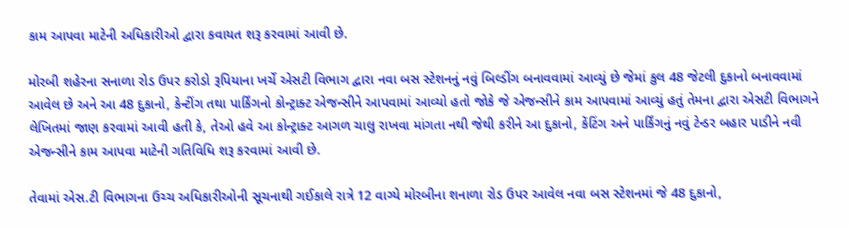કામ આપવા માટેની અધિકારીઓ દ્વારા કવાયત શરૂ કરવામાં આવી છે.

મોરબી શહેરના સનાળા રોડ ઉપર કરોડો રૂપિયાના ખર્ચે એસટી વિભાગ દ્વારા નવા બસ સ્ટેશનનું નવું બિલ્ડીંગ બનાવવામાં આવ્યું છે જેમાં કુલ 48 જેટલી દુકાનો બનાવવામાં આવેલ છે અને આ 48 દુકાનો, કેન્ટીંગ તથા પાર્કિંગનો કોન્ટ્રાક્ટ એજન્સીને આપવામાં આવ્યો હતો જોકે જે એજન્સીને કામ આપવામાં આવ્યું હતું તેમના દ્વારા એસટી વિભાગને લેખિતમાં જાણ કરવામાં આવી હતી કે, તેઓ હવે આ કોન્ટ્રાક્ટ આગળ ચાલુ રાખવા માંગતા નથી જેથી કરીને આ દુકાનો, કેંટિંગ અને પાર્કિંગનું નવું ટેન્ડર બહાર પાડીને નવી એજન્સીને કામ આપવા માટેની ગતિવિધિ શરૂ કરવામાં આવી છે.

તેવામાં એસ.ટી વિભાગના ઉચ્ચ અધિકારીઓની સૂચનાથી ગઈકાલે રાત્રે 12 વાગ્યે મોરબીના શનાળા રોડ ઉપર આવેલ નવા બસ સ્ટેશનમાં જે 48 દુકાનો,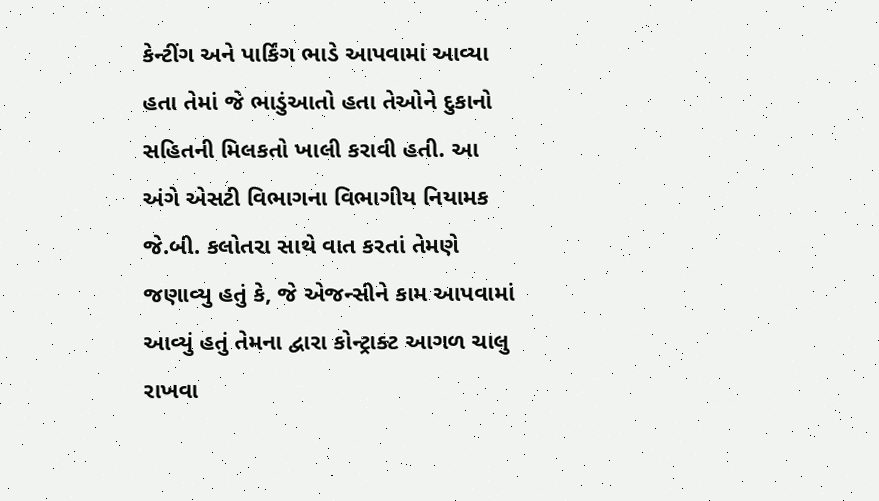કેન્ટીંગ અને પાર્કિંગ ભાડે આપવામાં આવ્યા હતા તેમાં જે ભાડુંઆતો હતા તેઓને દુકાનો સહિતની મિલકતો ખાલી કરાવી હતી. આ અંગે એસટી વિભાગના વિભાગીય નિયામક જે.બી. કલોતરા સાથે વાત કરતાં તેમણે જણાવ્યુ હતું કે, જે એજન્સીને કામ આપવામાં આવ્યું હતું તેમના દ્વારા કોન્ટ્રાક્ટ આગળ ચાલુ રાખવા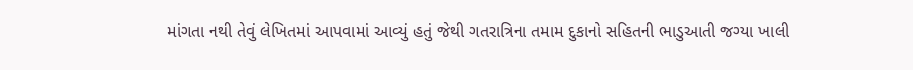માંગતા નથી તેવું લેખિતમાં આપવામાં આવ્યું હતું જેથી ગતરાત્રિના તમામ દુકાનો સહિતની ભાડુઆતી જગ્યા ખાલી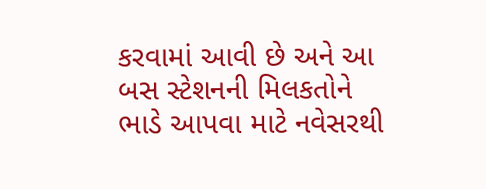કરવામાં આવી છે અને આ બસ સ્ટેશનની મિલકતોને ભાડે આપવા માટે નવેસરથી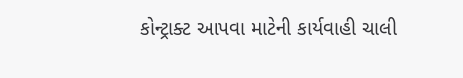કોન્ટ્રાક્ટ આપવા માટેની કાર્યવાહી ચાલી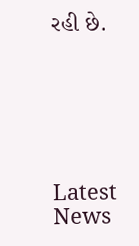રહી છે.






Latest News